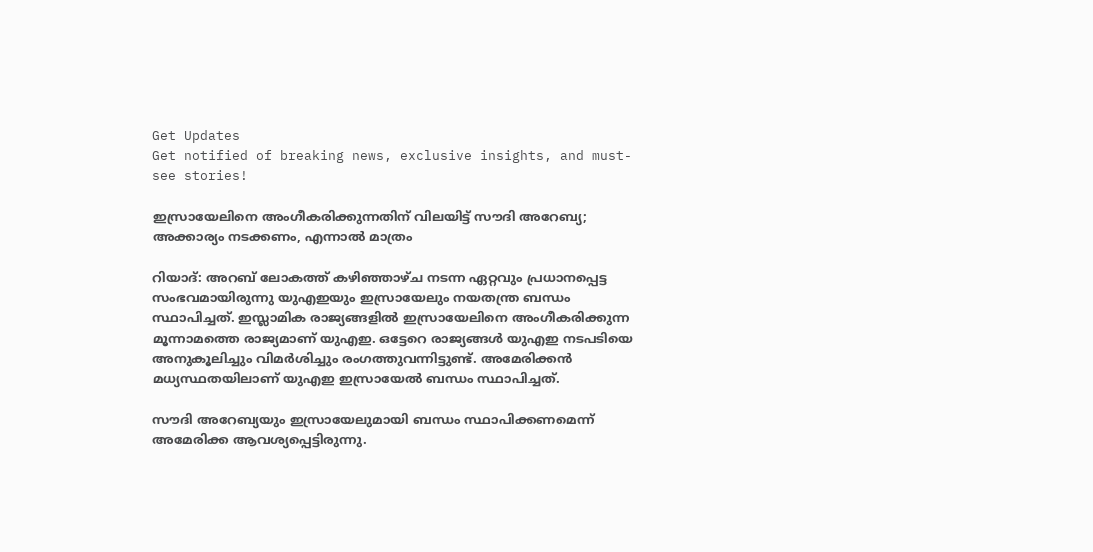Get Updates
Get notified of breaking news, exclusive insights, and must-see stories!

ഇസ്രായേലിനെ അംഗീകരിക്കുന്നതിന് വിലയിട്ട് സൗദി അറേബ്യ; അക്കാര്യം നടക്കണം, എന്നാല്‍ മാത്രം

റിയാദ്: അറബ് ലോകത്ത് കഴിഞ്ഞാഴ്ച നടന്ന ഏറ്റവും പ്രധാനപ്പെട്ട സംഭവമായിരുന്നു യുഎഇയും ഇസ്രായേലും നയതന്ത്ര ബന്ധം സ്ഥാപിച്ചത്. ഇസ്ലാമിക രാജ്യങ്ങളില്‍ ഇസ്രായേലിനെ അംഗീകരിക്കുന്ന മൂന്നാമത്തെ രാജ്യമാണ് യുഎഇ. ഒട്ടേറെ രാജ്യങ്ങള്‍ യുഎഇ നടപടിയെ അനുകൂലിച്ചും വിമര്‍ശിച്ചും രംഗത്തുവന്നിട്ടുണ്ട്. അമേരിക്കന്‍ മധ്യസ്ഥതയിലാണ് യുഎഇ ഇസ്രായേല്‍ ബന്ധം സ്ഥാപിച്ചത്.

സൗദി അറേബ്യയും ഇസ്രായേലുമായി ബന്ധം സ്ഥാപിക്കണമെന്ന് അമേരിക്ക ആവശ്യപ്പെട്ടിരുന്നു.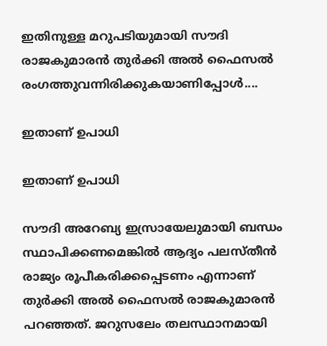ഇതിനുള്ള മറുപടിയുമായി സൗദി രാജകുമാരന്‍ തുര്‍ക്കി അല്‍ ഫൈസല്‍ രംഗത്തുവന്നിരിക്കുകയാണിപ്പോള്‍....

ഇതാണ് ഉപാധി

ഇതാണ് ഉപാധി

സൗദി അറേബ്യ ഇസ്രായേലുമായി ബന്ധം സ്ഥാപിക്കണമെങ്കില്‍ ആദ്യം പലസ്തീന്‍ രാജ്യം രൂപീകരിക്കപ്പെടണം എന്നാണ് തുര്‍ക്കി അല്‍ ഫൈസല്‍ രാജകുമാരന്‍ പറഞ്ഞത്. ജറുസലേം തലസ്ഥാനമായി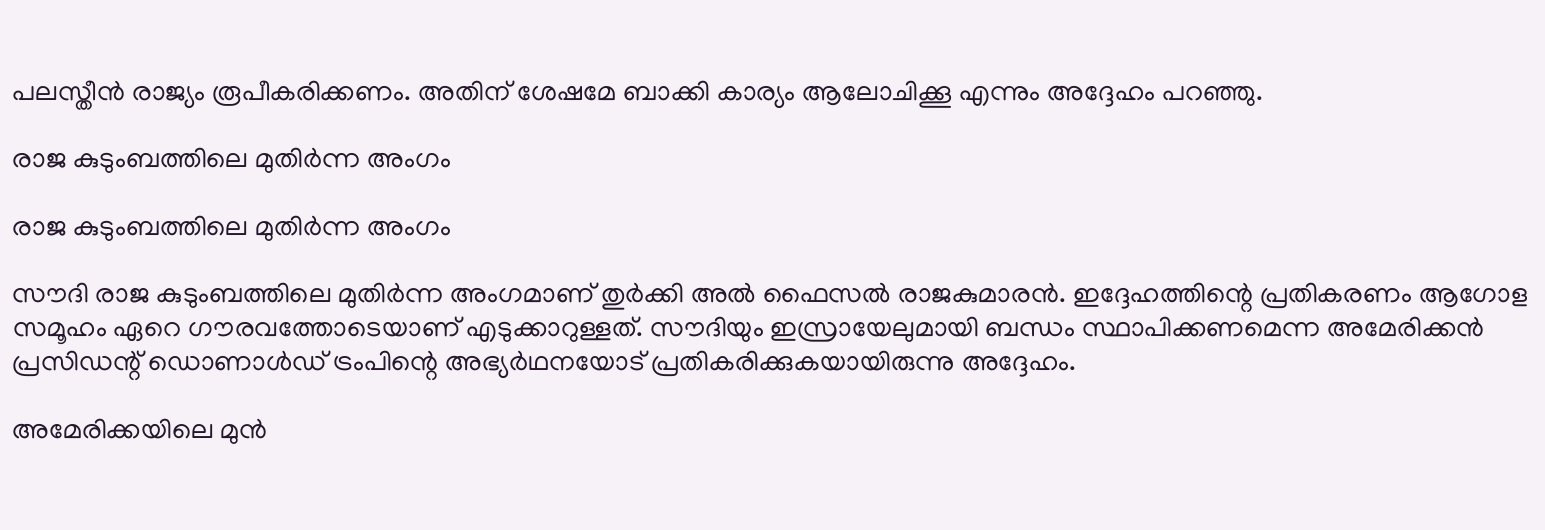പലസ്തീന്‍ രാജ്യം രൂപീകരിക്കണം. അതിന് ശേഷമേ ബാക്കി കാര്യം ആലോചിക്കൂ എന്നും അദ്ദേഹം പറഞ്ഞു.

രാജ കുടുംബത്തിലെ മുതിര്‍ന്ന അംഗം

രാജ കുടുംബത്തിലെ മുതിര്‍ന്ന അംഗം

സൗദി രാജ കുടുംബത്തിലെ മുതിര്‍ന്ന അംഗമാണ് തുര്‍ക്കി അല്‍ ഫൈസല്‍ രാജകുമാരന്‍. ഇദ്ദേഹത്തിന്റെ പ്രതികരണം ആഗോള സമൂഹം ഏറെ ഗൗരവത്തോടെയാണ് എടുക്കാറുള്ളത്. സൗദിയും ഇസ്രായേലുമായി ബന്ധം സ്ഥാപിക്കണമെന്ന അമേരിക്കന്‍ പ്രസിഡന്റ് ഡൊണാള്‍ഡ് ട്രംപിന്റെ അഭ്യര്‍ഥനയോട് പ്രതികരിക്കുകയായിരുന്നു അദ്ദേഹം.

അമേരിക്കയിലെ മുന്‍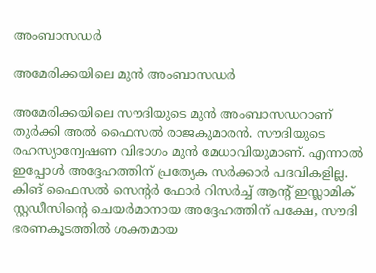അംബാസഡര്‍

അമേരിക്കയിലെ മുന്‍ അംബാസഡര്‍

അമേരിക്കയിലെ സൗദിയുടെ മുന്‍ അംബാസഡറാണ് തുര്‍ക്കി അല്‍ ഫൈസല്‍ രാജകുമാരന്‍. സൗദിയുടെ രഹസ്യാന്വേഷണ വിഭാഗം മുന്‍ മേധാവിയുമാണ്. എന്നാല്‍ ഇപ്പോള്‍ അദ്ദേഹത്തിന് പ്രത്യേക സര്‍ക്കാര്‍ പദവികളില്ല. കിങ് ഫൈസല്‍ സെന്റര്‍ ഫോര്‍ റിസര്‍ച്ച് ആന്റ് ഇസ്ലാമിക് സ്റ്റഡീസിന്റെ ചെയര്‍മാനായ അദ്ദേഹത്തിന് പക്ഷേ, സൗദി ഭരണകൂടത്തില്‍ ശക്തമായ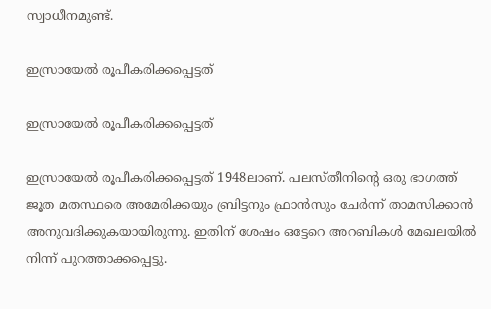സ്വാധീനമുണ്ട്.

ഇസ്രായേല്‍ രൂപീകരിക്കപ്പെട്ടത്

ഇസ്രായേല്‍ രൂപീകരിക്കപ്പെട്ടത്

ഇസ്രായേല്‍ രൂപീകരിക്കപ്പെട്ടത് 1948ലാണ്. പലസ്തീനിന്റെ ഒരു ഭാഗത്ത് ജൂത മതസ്ഥരെ അമേരിക്കയും ബ്രിട്ടനും ഫ്രാന്‍സും ചേര്‍ന്ന് താമസിക്കാന്‍ അനുവദിക്കുകയായിരുന്നു. ഇതിന് ശേഷം ഒട്ടേറെ അറബികള്‍ മേഖലയില്‍ നിന്ന് പുറത്താക്കപ്പെട്ടു.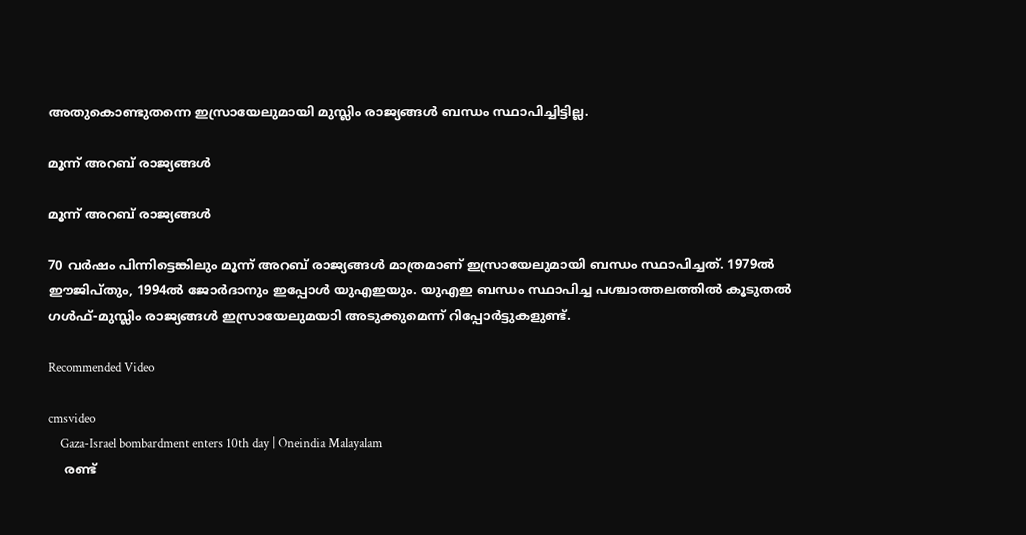അതുകൊണ്ടുതന്നെ ഇസ്രായേലുമായി മുസ്ലിം രാജ്യങ്ങള്‍ ബന്ധം സ്ഥാപിച്ചിട്ടില്ല.

മൂന്ന് അറബ് രാജ്യങ്ങള്‍

മൂന്ന് അറബ് രാജ്യങ്ങള്‍

70 വര്‍ഷം പിന്നിട്ടെങ്കിലും മൂന്ന് അറബ് രാജ്യങ്ങള്‍ മാത്രമാണ് ഇസ്രായേലുമായി ബന്ധം സ്ഥാപിച്ചത്. 1979ല്‍ ഈജിപ്തും, 1994ല്‍ ജോര്‍ദാനും ഇപ്പോള്‍ യുഎഇയും. യുഎഇ ബന്ധം സ്ഥാപിച്ച പശ്ചാത്തലത്തില്‍ കൂടുതല്‍ ഗള്‍ഫ്-മുസ്ലിം രാജ്യങ്ങള്‍ ഇസ്രായേലുമയാി അടുക്കുമെന്ന് റിപ്പോര്‍ട്ടുകളുണ്ട്.

Recommended Video

cmsvideo
    Gaza-Israel bombardment enters 10th day | Oneindia Malayalam
    രണ്ട്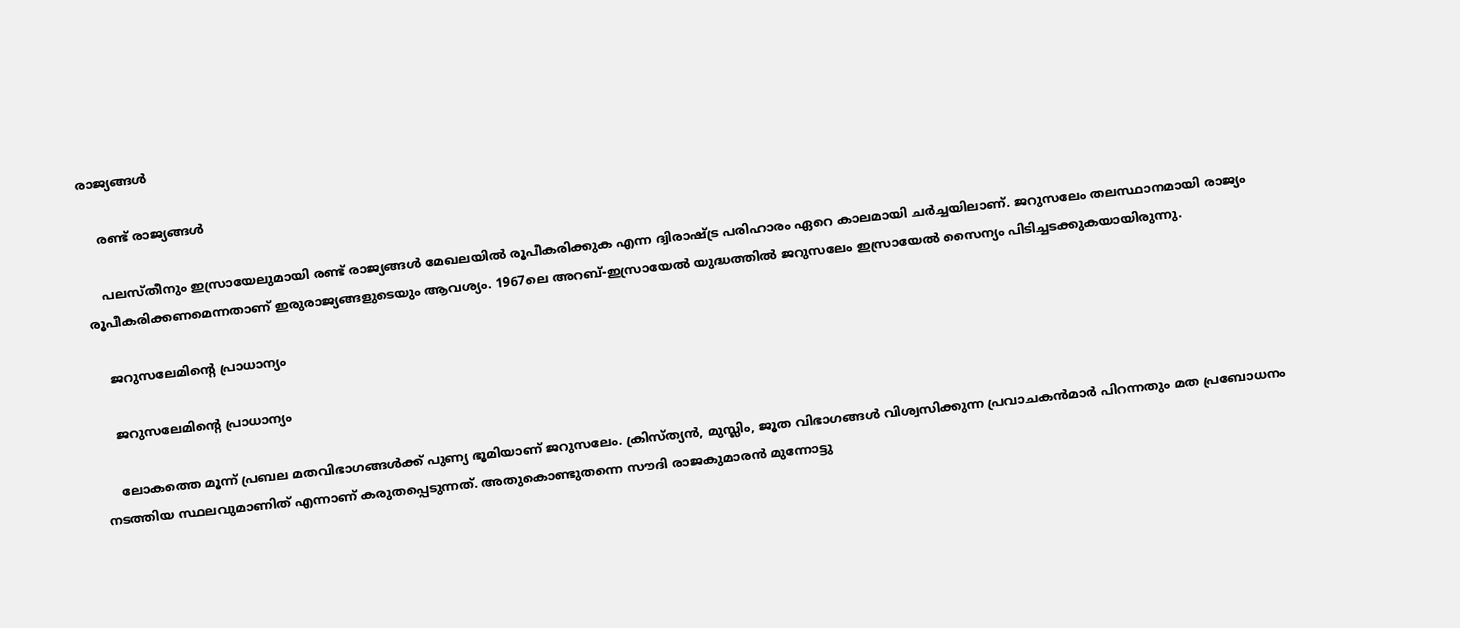രാജ്യങ്ങള്‍

    രണ്ട് രാജ്യങ്ങള്‍

    പലസ്തീനും ഇസ്രായേലുമായി രണ്ട് രാജ്യങ്ങള്‍ മേഖലയില്‍ രൂപീകരിക്കുക എന്ന ദ്വിരാഷ്ട്ര പരിഹാരം ഏറെ കാലമായി ചര്‍ച്ചയിലാണ്. ജറുസലേം തലസ്ഥാനമായി രാജ്യം രൂപീകരിക്കണമെന്നതാണ് ഇരുരാജ്യങ്ങളുടെയും ആവശ്യം. 1967ലെ അറബ്-ഇസ്രായേല്‍ യുദ്ധത്തില്‍ ജറുസലേം ഇസ്രായേല്‍ സൈന്യം പിടിച്ചടക്കുകയായിരുന്നു.

    ജറുസലേമിന്റെ പ്രാധാന്യം

    ജറുസലേമിന്റെ പ്രാധാന്യം

    ലോകത്തെ മൂന്ന് പ്രബല മതവിഭാഗങ്ങള്‍ക്ക് പുണ്യ ഭൂമിയാണ് ജറുസലേം. ക്രിസ്ത്യന്‍, മുസ്ലിം, ജൂത വിഭാഗങ്ങള്‍ വിശ്വസിക്കുന്ന പ്രവാചകന്‍മാര്‍ പിറന്നതും മത പ്രബോധനം നടത്തിയ സ്ഥലവുമാണിത് എന്നാണ് കരുതപ്പെടുന്നത്. അതുകൊണ്ടുതന്നെ സൗദി രാജകുമാരന്‍ മുന്നോട്ടു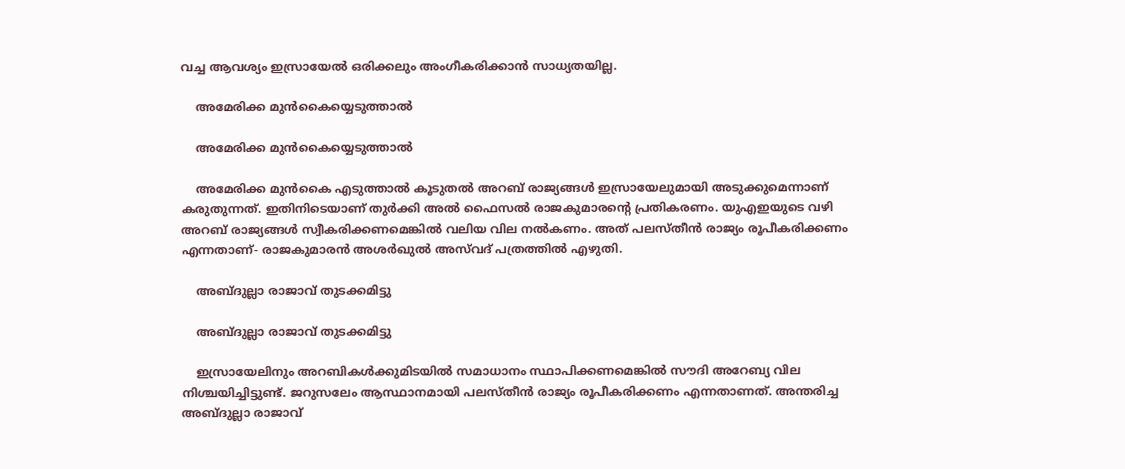വച്ച ആവശ്യം ഇസ്രായേല്‍ ഒരിക്കലും അംഗീകരിക്കാന്‍ സാധ്യതയില്ല.

    അമേരിക്ക മുന്‍കൈയ്യെടുത്താല്‍

    അമേരിക്ക മുന്‍കൈയ്യെടുത്താല്‍

    അമേരിക്ക മുന്‍കൈ എടുത്താല്‍ കൂടുതല്‍ അറബ് രാജ്യങ്ങള്‍ ഇസ്രായേലുമായി അടുക്കുമെന്നാണ് കരുതുന്നത്. ഇതിനിടെയാണ് തുര്‍ക്കി അല്‍ ഫൈസല്‍ രാജകുമാരന്റെ പ്രതികരണം. യുഎഇയുടെ വഴി അറബ് രാജ്യങ്ങള്‍ സ്വീകരിക്കണമെങ്കില്‍ വലിയ വില നല്‍കണം. അത് പലസ്തീന്‍ രാജ്യം രൂപീകരിക്കണം എന്നതാണ്- രാജകുമാരന്‍ അശര്‍ഖുല്‍ അസ്‌വദ് പത്രത്തില്‍ എഴുതി.

    അബ്ദുല്ലാ രാജാവ് തുടക്കമിട്ടു

    അബ്ദുല്ലാ രാജാവ് തുടക്കമിട്ടു

    ഇസ്രായേലിനും അറബികള്‍ക്കുമിടയില്‍ സമാധാനം സ്ഥാപിക്കണമെങ്കില്‍ സൗദി അറേബ്യ വില നിശ്ചയിച്ചിട്ടുണ്ട്. ജറുസലേം ആസ്ഥാനമായി പലസ്തീന്‍ രാജ്യം രൂപീകരിക്കണം എന്നതാണത്. അന്തരിച്ച അബ്ദുല്ലാ രാജാവ്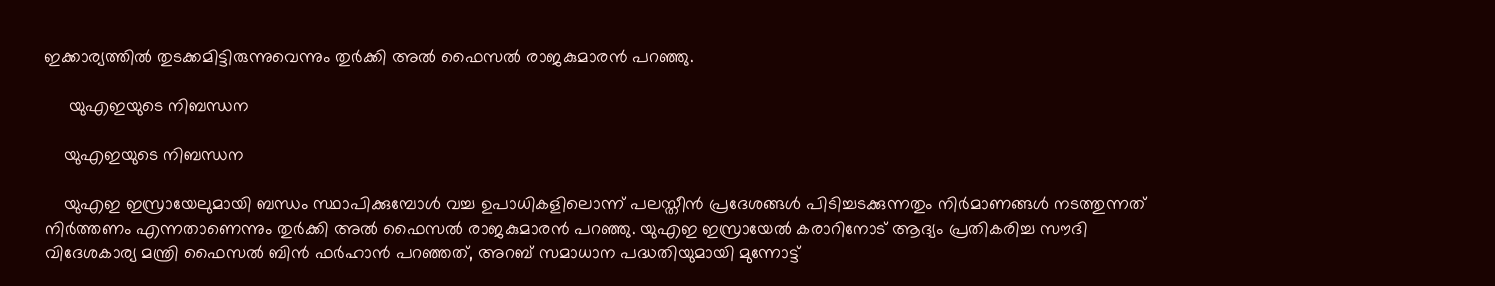ഇക്കാര്യത്തില്‍ തുടക്കമിട്ടിരുന്നുവെന്നും തുര്‍ക്കി അല്‍ ഫൈസല്‍ രാജകുമാരന്‍ പറഞ്ഞു.

     യുഎഇയുടെ നിബന്ധന

    യുഎഇയുടെ നിബന്ധന

    യുഎഇ ഇസ്രായേലുമായി ബന്ധം സ്ഥാപിക്കുമ്പോള്‍ വച്ച ഉപാധികളിലൊന്ന് പലസ്തീന്‍ പ്രദേശങ്ങള്‍ പിടിച്ചടക്കുന്നതും നിര്‍മാണങ്ങള്‍ നടത്തുന്നത് നിര്‍ത്തണം എന്നതാണെന്നും തുര്‍ക്കി അല്‍ ഫൈസല്‍ രാജകുമാരന്‍ പറഞ്ഞു. യുഎഇ ഇസ്രായേല്‍ കരാറിനോട് ആദ്യം പ്രതികരിച്ച സൗദി വിദേശകാര്യ മന്ത്രി ഫൈസല്‍ ബിന്‍ ഫര്‍ഹാന്‍ പറഞ്ഞത്, അറബ് സമാധാന പദ്ധതിയുമായി മുന്നോട്ട്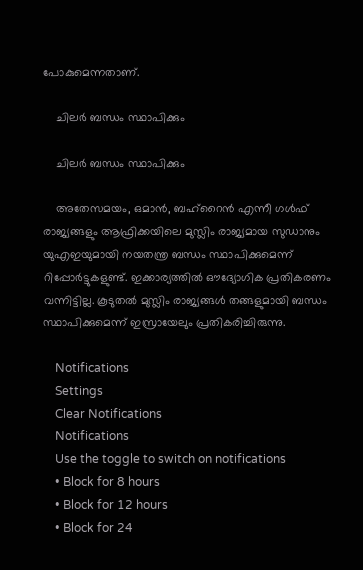പോകുമെന്നതാണ്.

    ചിലര്‍ ബന്ധം സ്ഥാപിക്കും

    ചിലര്‍ ബന്ധം സ്ഥാപിക്കും

    അതേസമയം, ഒമാന്‍, ബഹ്‌റൈന്‍ എന്നീ ഗള്‍ഫ് രാജ്യങ്ങളും ആഫ്രിക്കയിലെ മുസ്ലിം രാജ്യമായ സുഡാനും യുഎഇയുമായി നയതന്ത്ര ബന്ധം സ്ഥാപിക്കുമെന്ന് റിപ്പോര്‍ട്ടുകളുണ്ട്. ഇക്കാര്യത്തില്‍ ഔദ്യോഗിക പ്രതികരണം വന്നിട്ടില്ല. കൂടുതല്‍ മുസ്ലിം രാജ്യങ്ങള്‍ തങ്ങളുമായി ബന്ധം സ്ഥാപിക്കുമെന്ന് ഇസ്രായേലും പ്രതികരിച്ചിരുന്നു.

    Notifications
    Settings
    Clear Notifications
    Notifications
    Use the toggle to switch on notifications
    • Block for 8 hours
    • Block for 12 hours
    • Block for 24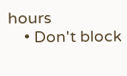hours
    • Don't block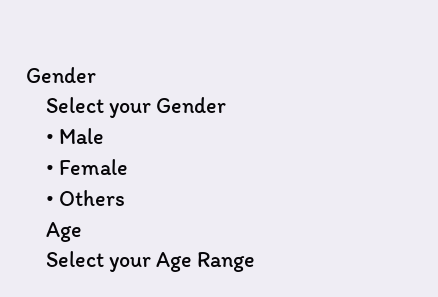Gender
    Select your Gender
    • Male
    • Female
    • Others
    Age
    Select your Age Range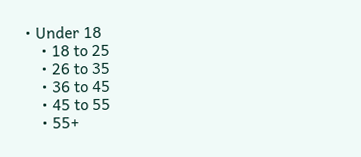• Under 18
    • 18 to 25
    • 26 to 35
    • 36 to 45
    • 45 to 55
    • 55+